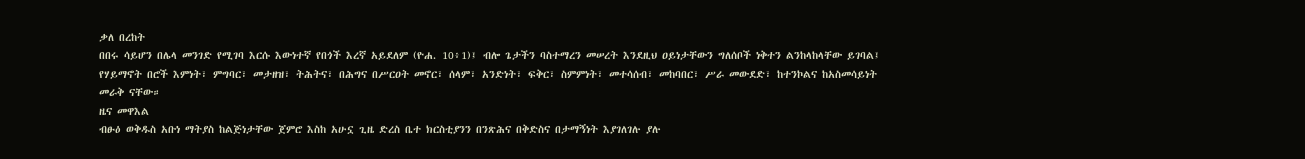ቃለ በረከት
በበሩ ሳይሆን በሌላ መንገድ የሚገባ እርሱ እውነተኛ የበጎች እረኛ አይደለም (ዮሐ. 10፥1)፤ ብሎ ጌታችን ባስተማረን መሠረት እንደዚህ ዐይነታቸውን ግለሰቦች ነቅተን ልንከላከላቸው ይገባል፤ የሃይማኖት በሮች እምነት፣ ምግባር፣ መታዘዝ፣ ትሕትና፣ በሕግና በሥርዐት መኖር፣ ሰላም፣ አንድነት፣ ፍቅር፣ ስምምነት፣ መተሳሰብ፣ መከባበር፣ ሥራ መውደድ፣ ከተንኮልና ከአስመሳይነት መራቅ ናቸው።
ዜና መዋእል
ብፁዕ ወቅዱስ አቡነ ማትያስ ከልጅነታቸው ጀምሮ እስከ አሁኗ ጊዜ ድረስ ቤተ ክርስቲያንን በንጽሕና በቅድስና በታማኝነት እያገለገሉ ያሉ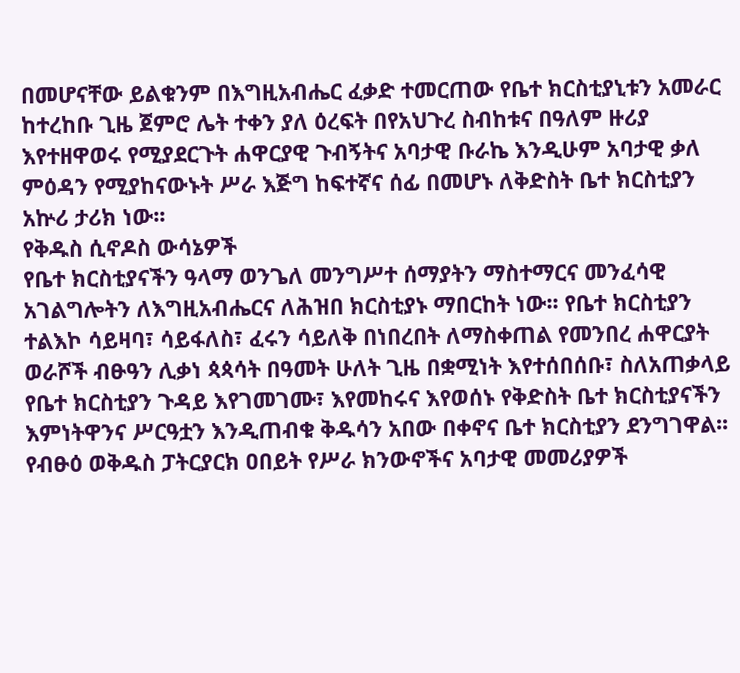በመሆናቸው ይልቁንም በእግዚአብሔር ፈቃድ ተመርጠው የቤተ ክርስቲያኒቱን አመራር ከተረከቡ ጊዜ ጀምሮ ሌት ተቀን ያለ ዕረፍት በየአህጉረ ስብከቱና በዓለም ዙሪያ እየተዘዋወሩ የሚያደርጉት ሐዋርያዊ ጉብኝትና አባታዊ ቡራኬ እንዲሁም አባታዊ ቃለ ምዕዳን የሚያከናውኑት ሥራ እጅግ ከፍተኛና ሰፊ በመሆኑ ለቅድስት ቤተ ክርስቲያን አኵሪ ታሪክ ነው፡፡
የቅዱስ ሲኖዶስ ውሳኔዎች
የቤተ ክርስቲያናችን ዓላማ ወንጌለ መንግሥተ ሰማያትን ማስተማርና መንፈሳዊ አገልግሎትን ለእግዚአብሔርና ለሕዝበ ክርስቲያኑ ማበርከት ነው፡፡ የቤተ ክርስቲያን ተልእኮ ሳይዛባ፣ ሳይፋለስ፣ ፈሩን ሳይለቅ በነበረበት ለማስቀጠል የመንበረ ሐዋርያት ወራሾች ብፁዓን ሊቃነ ጳጳሳት በዓመት ሁለት ጊዜ በቋሚነት እየተሰበሰቡ፣ ስለአጠቃላይ የቤተ ክርስቲያን ጉዳይ እየገመገሙ፣ እየመከሩና እየወሰኑ የቅድስት ቤተ ክርስቲያናችን እምነትዋንና ሥርዓቷን እንዲጠብቁ ቅዱሳን አበው በቀኖና ቤተ ክርስቲያን ደንግገዋል፡፡
የብፁዕ ወቅዱስ ፓትርያርክ ዐበይት የሥራ ክንውኖችና አባታዊ መመሪያዎች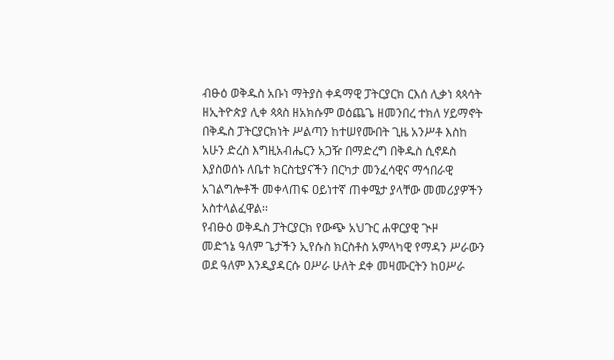ብፁዕ ወቅዱስ አቡነ ማትያስ ቀዳማዊ ፓትርያርክ ርእሰ ሊቃነ ጳጳሳት ዘኢትዮጵያ ሊቀ ጳጳስ ዘአክሱም ወዕጨጌ ዘመንበረ ተክለ ሃይማኖት በቅዱስ ፓትርያርክነት ሥልጣን ከተሠየሙበት ጊዜ አንሥቶ እስከ አሁን ድረስ እግዚአብሔርን አጋዥ በማድረግ በቅዱስ ሲኖዶስ እያስወሰኑ ለቤተ ክርስቲያናችን በርካታ መንፈሳዊና ማኅበራዊ አገልግሎቶች መቀላጠፍ ዐይነተኛ ጠቀሜታ ያላቸው መመሪያዎችን አስተላልፈዋል፡፡
የብፁዕ ወቅዱስ ፓትርያርክ የውጭ አህጉር ሐዋርያዊ ጒዞ
መድኀኔ ዓለም ጌታችን ኢየሱስ ክርስቶስ አምላካዊ የማዳን ሥራውን ወደ ዓለም እንዲያዳርሱ ዐሥራ ሁለት ደቀ መዛሙርትን ከዐሥራ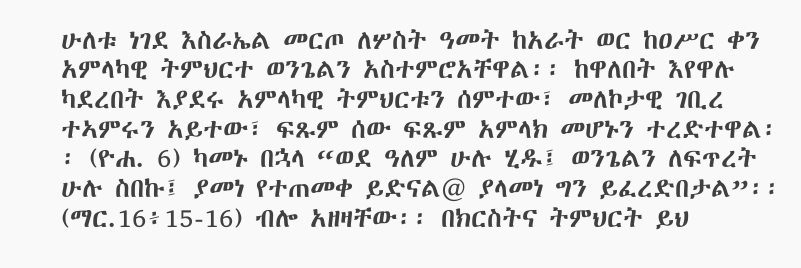ሁለቱ ነገደ እስራኤል መርጦ ለሦስት ዓመት ከአራት ወር ከዐሥር ቀን አምላካዊ ትምህርተ ወንጌልን አስተምሮአቸዋል፡፡ ከዋለበት እየዋሉ ካደረበት እያደሩ አምላካዊ ትምህርቱን ሰምተው፣ መለኮታዊ ገቢረ ተኣምሩን አይተው፣ ፍጹም ሰው ፍጹም አምላክ መሆኑን ተረድተዋል፡፡ (ዮሐ. 6) ካመኑ በኋላ “ወደ ዓለም ሁሉ ሂዱ፤ ወንጌልን ለፍጥረት ሁሉ ስበኩ፤ ያመነ የተጠመቀ ይድናል@ ያላመነ ግን ይፈረድበታል”፡፡ (ማር.16፥15-16) ብሎ አዘዛቸው፡፡ በክርስትና ትምህርት ይህ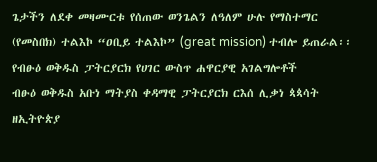ጌታችን ለደቀ መዛሙርቱ የሰጠው ወንጌልን ለዓለም ሁሉ የማስተማር (የመስበክ) ተልእኮ “ዐቢይ ተልእኮ” (great mission) ተብሎ ይጠራል፡፡
የብፁዕ ወቅዱስ ፓትርያርክ የሀገር ውስጥ ሐዋርያዊ አገልግሎቶች
ብፁዕ ወቅዱስ አቡነ ማትያስ ቀዳማዊ ፓትርያርክ ርእሰ ሊቃነ ጳጳሳት ዘኢትዮጵያ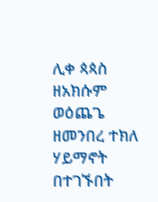ሊቀ ጳጳስ ዘአክሱም ወዕጨጌ ዘመንበረ ተክለ ሃይማኖት በተገኙበት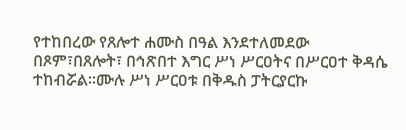የተከበረው የጸሎተ ሐሙስ በዓል እንደተለመደው በጾም፣በጸሎት፣ በኅጽበተ እግር ሥነ ሥርዐትና በሥርዐተ ቅዳሴ ተከብሯል፡፡ሙሉ ሥነ ሥርዐቱ በቅዱስ ፓትርያርኩ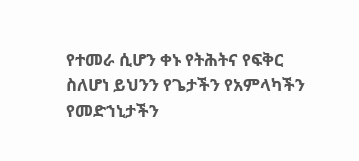የተመራ ሲሆን ቀኑ የትሕትና የፍቅር ስለሆነ ይህንን የጌታችን የአምላካችን የመድኀኒታችን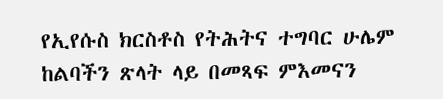የኢየሱስ ክርስቶስ የትሕትና ተግባር ሁሌም ከልባችን ጽላት ላይ በመጻፍ ምእመናን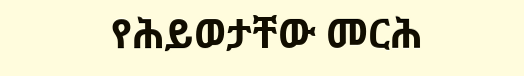የሕይወታቸው መርሕ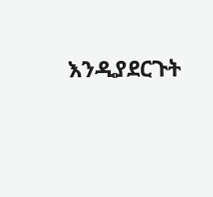እንዲያደርጉት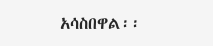አሳስበዋል፡፡